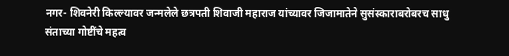नगर- शिवनेरी किल्ल्यावर जन्मलेले छत्रपती शिवाजी महाराज यांच्यावर जिजामातेने सुसंस्काराबरोबरच साधु संताच्या गोष्टींचे महत्व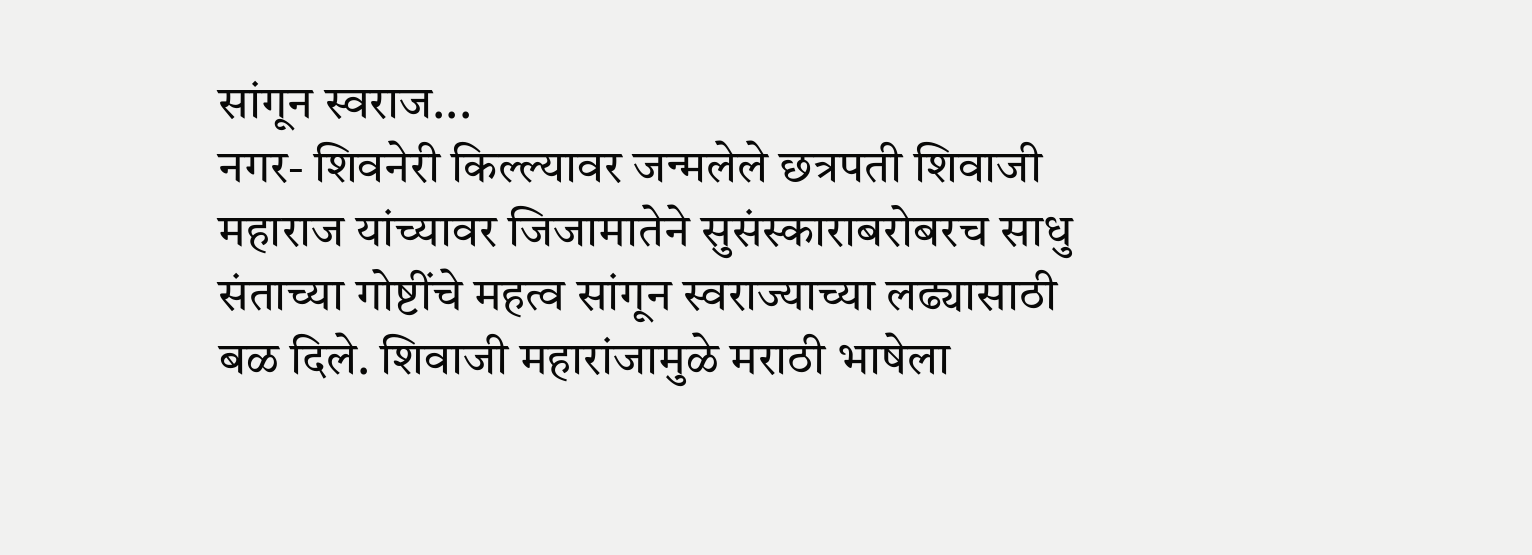सांगून स्वराज...
नगर- शिवनेरी किल्ल्यावर जन्मलेले छत्रपती शिवाजी महाराज यांच्यावर जिजामातेने सुसंस्काराबरोबरच साधु संताच्या गोष्टींचे महत्व सांगून स्वराज्याच्या लढ्यासाठी बळ दिले. शिवाजी महारांजामुळे मराठी भाषेला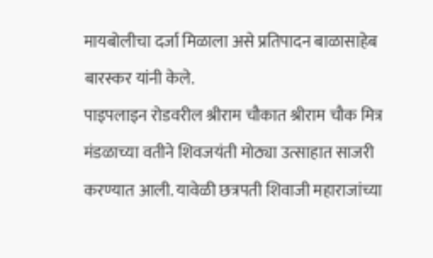मायबोलीचा दर्जा मिळाला असे प्रतिपादन बाळासाहेब बारस्कर यांनी केले.
पाइपलाइन रोडवरील श्रीराम चौकात श्रीराम चौक मित्र मंडळाच्या वतीने शिवजयंती मोठ्या उत्साहात साजरी करण्यात आली. यावेळी छत्रपती शिवाजी महाराजांच्या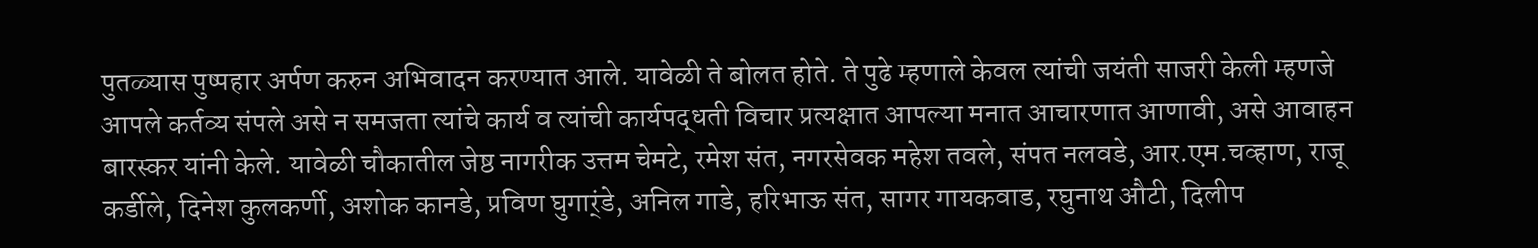पुतळ्यास पुष्पहार अर्पण करुन अभिवादन करण्यात आले. यावेळी ते बोलत होते. ते पुढे म्हणाले केवल त्यांची जयंती साजरी केली म्हणजे आपले कर्तव्य संपले असे न समजता त्यांचे कार्य व त्यांची कार्यपद्धती विचार प्रत्यक्षात आपल्या मनात आचारणात आणावी, असे आवाहन बारस्कर यांनी केले. यावेळी चौकातील जेष्ठ नागरीक उत्तम चेमटे, रमेश संत, नगरसेवक महेश तवले, संपत नलवडे, आर.एम.चव्हाण, राजू कर्डीले, दिनेश कुलकर्णी, अशोक कानडे, प्रविण घुगार्ंडे, अनिल गाडे, हरिभाऊ संत, सागर गायकवाड, रघुनाथ औटी, दिलीप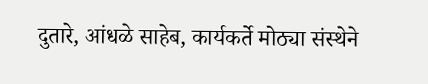दुतारे, आंधळे साहेब, कार्यकर्ते मोठ्या संस्थेने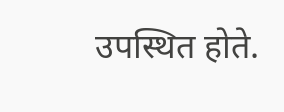उपस्थित होते.